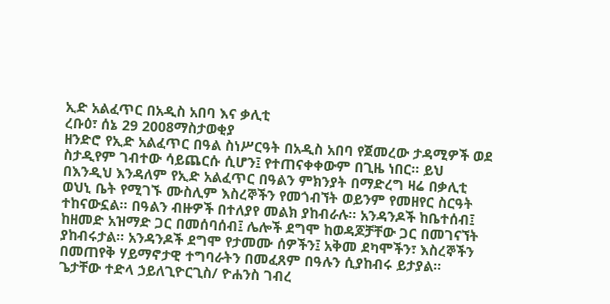ኢድ አልፈጥር በአዲስ አበባ እና ቃሊቲ
ረቡዕ፣ ሰኔ 29 2008ማስታወቂያ
ዘንድሮ የኢድ አልፈጥር በዓል ስነሥርዓት በአዲስ አበባ የጀመረው ታዳሚዎች ወደ ስታዲየም ገብተው ሳይጨርሱ ሲሆን፤ የተጠናቀቀውም በጊዜ ነበር። ይህ በእንዲህ እንዳለም የኢድ አልፈጥር በዓልን ምክንያት በማድረግ ዛሬ በቃሊቲ ወህኒ ቤት የሚገኙ ሙስሊም እስረኞችን የመጎብኘት ወይንም የመዘየር ስርዓት ተከናውኗል። በዓልን ብዙዎች በተለያየ መልክ ያከብራሉ። አንዳንዶች ከቤተሰብ፤ ከዘመድ አዝማድ ጋር በመሰባሰብ፤ ሌሎች ደግሞ ከወዳጆቻቸው ጋር በመገናኘት ያከብሩታል። አንዳንዶች ደግሞ የታመሙ ሰዎችን፤ አቅመ ደካሞችን፣ እስረኞችን በመጠየቅ ሃይማኖታዊ ተግባራትን በመፈጸም በዓሉን ሲያከብሩ ይታያል።
ጌታቸው ተድላ ኃይለጊዮርጊስ/ ዮሐንስ ገብረ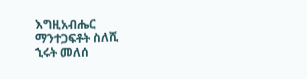እግዚአብሔር
ማንተጋፍቶት ስለሺ
ኂሩት መለሰ